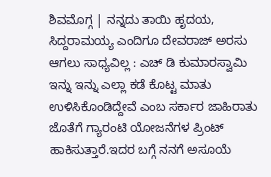ಶಿವಮೊಗ್ಗ | ನನ್ನದು ತಾಯಿ ಹೃದಯ, ಸಿದ್ದರಾಮಯ್ಯ ಎಂದಿಗೂ ದೇವರಾಜ್ ಅರಸು ಆಗಲು ಸಾಧ್ಯವಿಲ್ಲ : ಎಚ್ ಡಿ ಕುಮಾರಸ್ವಾಮಿ
ಇನ್ನು ಇನ್ನು ಎಲ್ಲಾ ಕಡೆ ಕೊಟ್ಟ ಮಾತು ಉಳಿಸಿಕೊಂಡಿದ್ದೇವೆ ಎಂಬ ಸರ್ಕಾರ ಜಾಹಿರಾತು ಜೊತೆಗೆ ಗ್ಯಾರಂಟಿ ಯೋಜನೆಗಳ ಪ್ರಿಂಟ್ ಹಾಕಿಸುತ್ತಾರೆ.ಇದರ ಬಗ್ಗೆ ನನಗೆ ಅಸೂಯೆ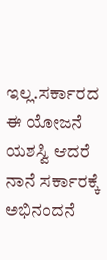ಇಲ್ಲ.ಸರ್ಕಾರದ ಈ ಯೋಜನೆ ಯಶಸ್ವಿ ಆದರೆ ನಾನೆ ಸರ್ಕಾರಕ್ಕೆ ಅಭಿನಂದನೆ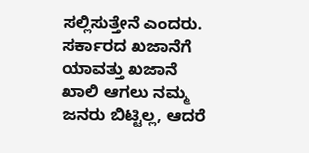ಸಲ್ಲಿಸುತ್ತೇನೆ ಎಂದರು. ಸರ್ಕಾರದ ಖಜಾನೆಗೆ ಯಾವತ್ತು ಖಜಾನೆ ಖಾಲಿ ಆಗಲು ನಮ್ಮ ಜನರು ಬಿಟ್ಟಿಲ್ಲ, ಆದರೆ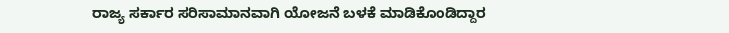ರಾಜ್ಯ ಸರ್ಕಾರ ಸರಿಸಾಮಾನವಾಗಿ ಯೋಜನೆ ಬಳಕೆ ಮಾಡಿಕೊಂಡಿದ್ದಾರ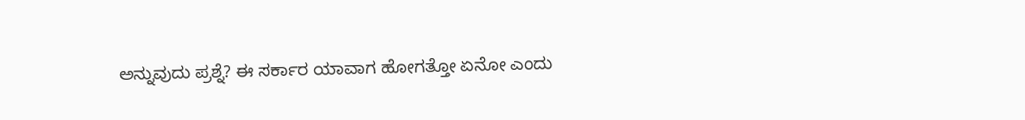ಅನ್ನುವುದು ಪ್ರಶ್ನೆ? ಈ ಸರ್ಕಾರ ಯಾವಾಗ ಹೋಗತ್ತೋ ಏನೋ ಎಂದು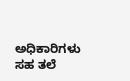ಅಧಿಕಾರಿಗಳು ಸಹ ತಲೆ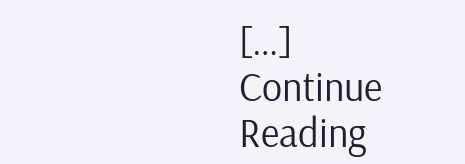[…]
Continue Reading